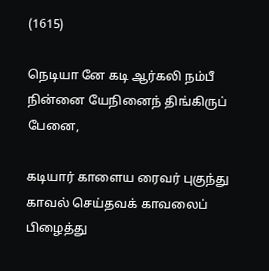(1615)

நெடியா னே கடி ஆர்கலி நம்பீ நின்னை யேநினைந் திங்கிருப் பேனை,

கடியார் காளைய ரைவர் புகுந்து காவல் செய்தவக் காவலைப் பிழைத்து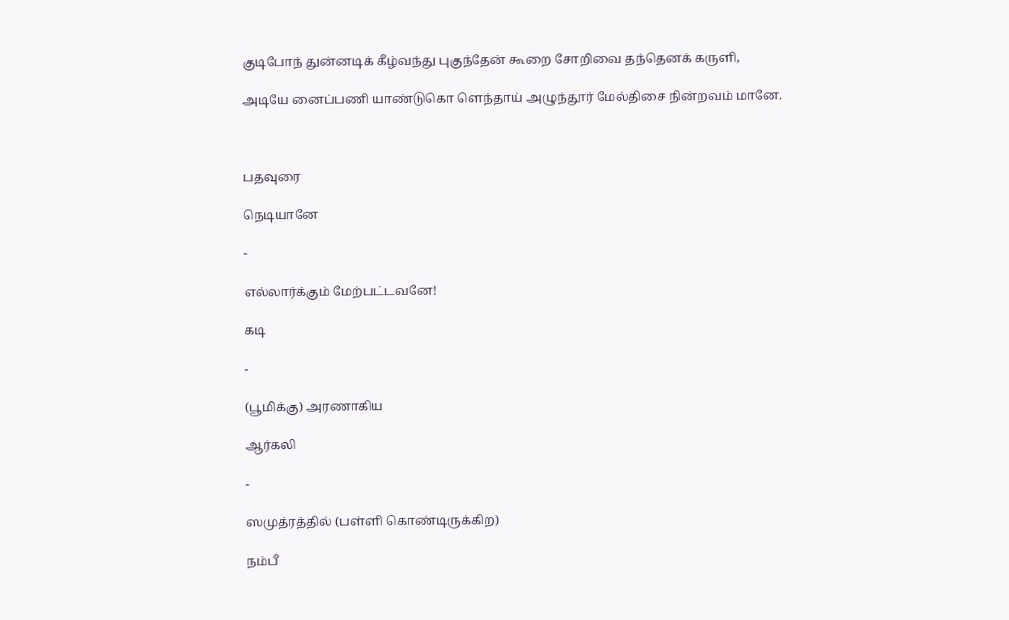குடிபோந் துன்னடிக் கீழ்வந்து புகுந்தேன் கூறை சோறிவை தந்தெனக் கருளி,

அடியே னைப்பணி யாண்டுகொ ளெந்தாய் அழுந்தூர் மேல்திசை நின்றவம் மானே.



பதவுரை

நெடியானே

-

எல்லார்க்கும் மேற்பட்டவனே!

கடி

-

(பூமிக்கு) அரணாகிய

ஆர்கலி

-

ஸமுத்ரத்தில் (பள்ளி கொண்டிருக்கிற)

நம்பீ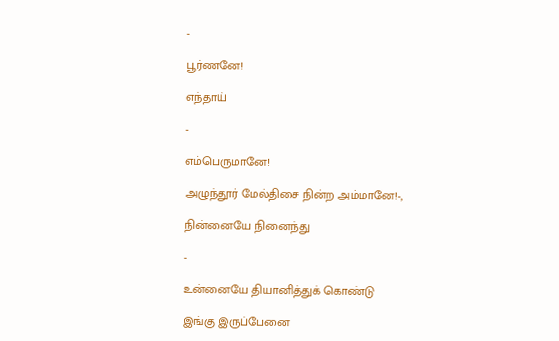-

பூர்ணனே!

எந்தாய்

-

எம்பெருமானே!

அழுந்தூர் மேல்திசை நின்ற அம்மானே!-,

நின்னையே நினைந்து

-

உன்னையே தியானித்துக் கொண்டு

இங்கு இருப்பேனை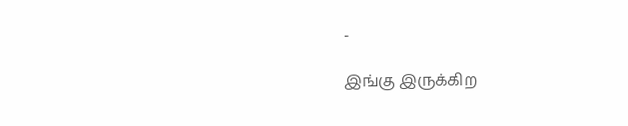-

இங்கு இருக்கிற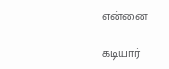என்னை

கடியார்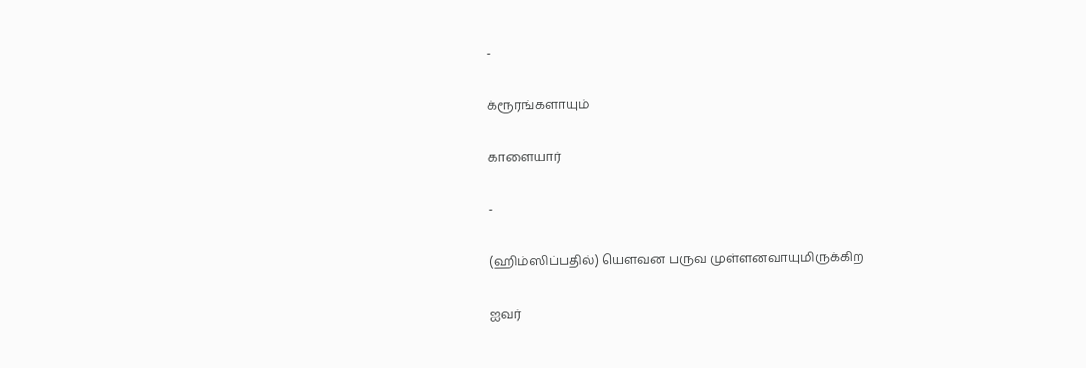-

க்ரூரங்களாயும்

காளையார்

-

(ஹிம்ஸிப்பதில்) யௌவன பருவ முள்ளனவாயுமிருக்கிற

ஐவர்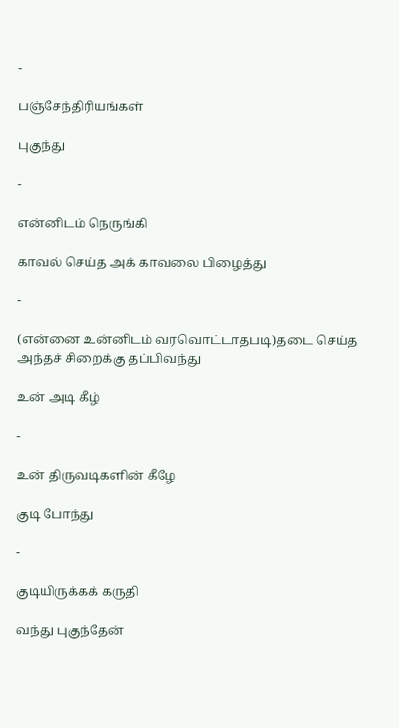-

பஞ்சேந்திரியங்கள்

புகுந்து

-

என்னிடம் நெருங்கி

காவல் செய்த அக் காவலை பிழைத்து

-

(என்னை உன்னிடம் வரவொட்டாதபடி)தடை செய்த அந்தச் சிறைக்கு தப்பிவந்து

உன் அடி கீழ்

-

உன் திருவடிகளின் கீழே

குடி போந்து

-

குடியிருக்கக் கருதி

வந்து புகுந்தேன்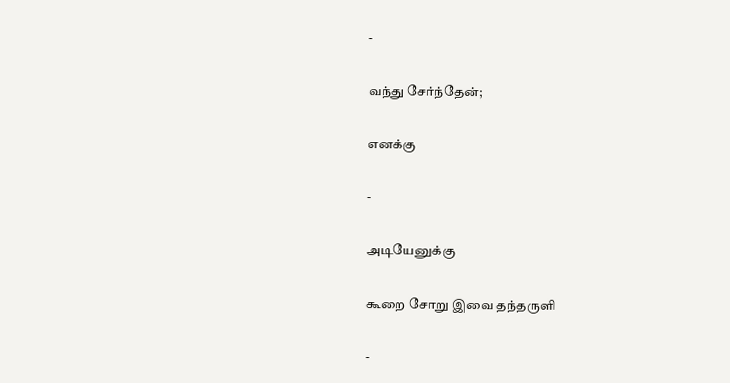-

வந்து சேர்ந்தேன்;

எனக்கு

-

அடியேனுக்கு

கூறை சோறு இவை தந்தருளி

-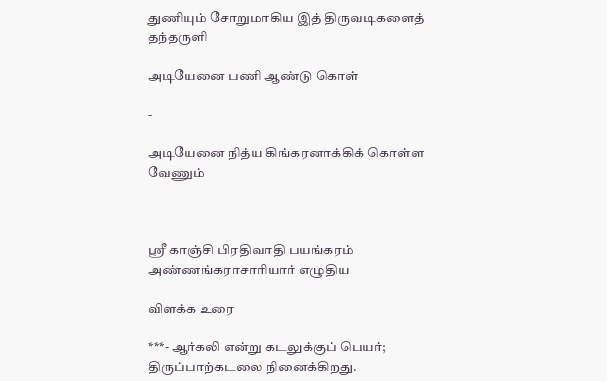துணியும் சோறுமாகிய இத் திருவடிகளைத் தந்தருளி

அடியேனை பணி ஆண்டு கொள்

-

அடியேனை நித்ய கிங்கரனாக்கிக் கொள்ள வேணும்



ஸ்ரீ காஞ்சி பிரதிவாதி பயங்கரம் அண்ணங்கராசாரியார் எழுதிய

விளக்க உரை

***- ஆர்கலி என்று கடலுக்குப் பெயர்; திருப்பாற்கடலை நினைக்கிறது.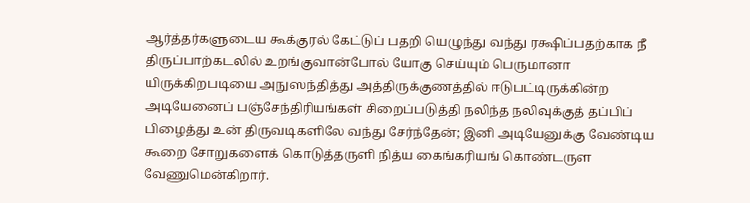ஆர்த்தர்களுடைய கூக்குரல் கேட்டுப் பதறி யெழுந்து வந்து ரக்ஷிப்பதற்காக நீ திருப்பாற்கடலில் உறங்குவான்போல் யோகு செய்யும் பெருமானா யிருக்கிறபடியை அநுஸந்தித்து அத்திருக்குணத்தில் ஈடுபட்டிருக்கின்ற அடியேனைப் பஞ்சேந்திரியங்கள் சிறைப்படுத்தி நலிந்த நலிவுக்குத் தப்பிப் பிழைத்து உன் திருவடிகளிலே வந்து சேர்ந்தேன்; இனி அடியேனுக்கு வேண்டிய கூறை சோறுகளைக் கொடுத்தருளி நித்ய கைங்கரியங் கொண்டருள வேணுமென்கிறார்.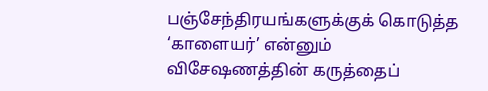பஞ்சேந்திரயங்களுக்குக் கொடுத்த ‘காளையர்’ என்னும் விசேஷணத்தின் கருத்தைப்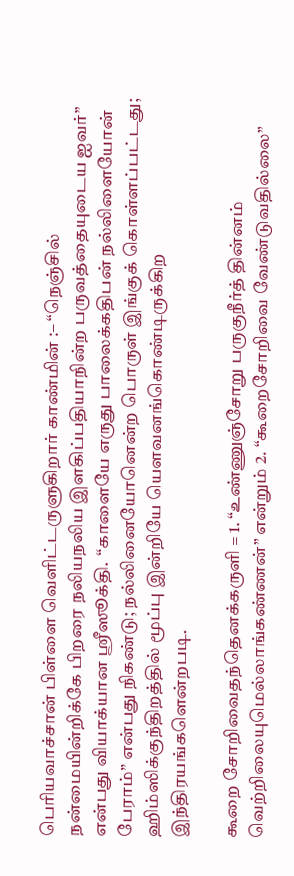பெரியவாச்சான் பிள்ளை வெளிட்டருளுகிறார் காண்மின் :– “நெஞ்சில் நன்மையின்றிக்கே பிறரை நலியநலிய இளகிப்பதியாநின்ற பருவத்தையுடைய ஐவர்” என்பது வியாக்யான ஸ்ரீஸூக்தி.  “காளையே எருது பாலைக்கதிபன் நல்லிளையோன் பேராம்” என்பது நிகண்டு; நல்லினையோனென்ற பொருள் இங்குக் கொள்ளப்பட்டது; ஹிம்ஸிக்குந்திறத்தில் மூப்பு இன்றியே யௌவனங்கொண்டிருக்கிற இந்திரயங்களென்றபடி.

கூறை சோறிவைதந்தெனக்கருளி = 1. “உண்ணுஞ்சோறு பருகுநீர்த் தின்னம் வெற்றிலையுமெல்லாங்கண்ணன்” என்றும் 2. “கூறைசோறிவை வேண்டுவதில்லை”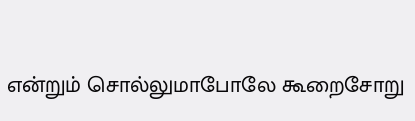என்றும் சொல்லுமாபோலே கூறைசோறு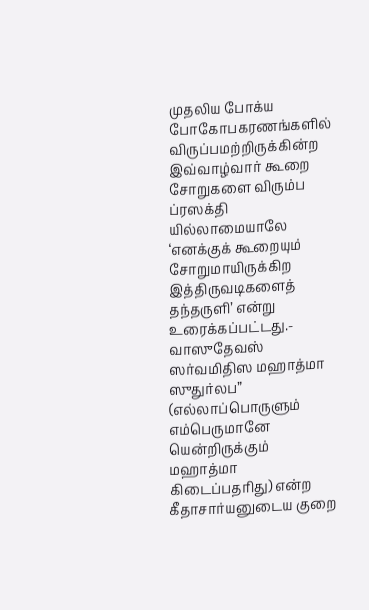முதலிய போக்ய போகோபகரணங்களில் விருப்பமற்றிருக்கின்ற இவ்வாழ்வார் கூறை சோறுகளை விரும்ப ப்ரஸக்தி யில்லாமையாலே ‘எனக்குக் கூறையும் சோறுமாயிருக்கிற இத்திருவடிகளைத் தந்தருளி’ என்று உரைக்கப்பட்டது.- வாஸுதேவஸ் ஸர்வமிதிஸ மஹாத்மா ஸுதுர்லப” (எல்லாப்பொருளும் எம்பெருமானே யென்றிருக்கும் மஹாத்மா கிடைப்பதரிது) என்ற கீதாசார்யனுடைய குறை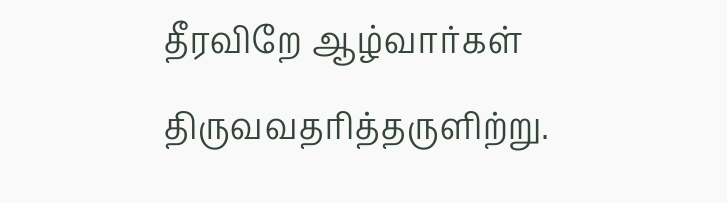தீரவிறே ஆழ்வார்கள் திருவவதரித்தருளிற்று.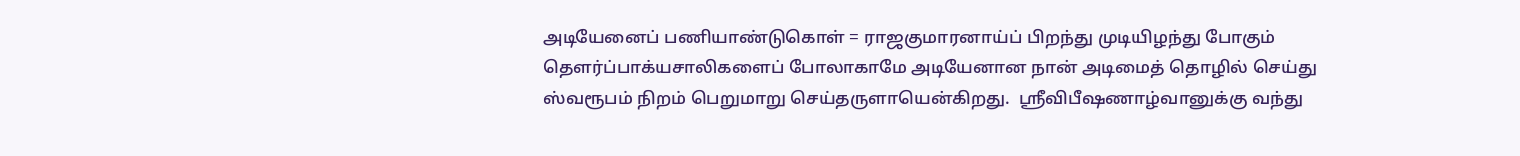அடியேனைப் பணியாண்டுகொள் = ராஜகுமாரனாய்ப் பிறந்து முடியிழந்து போகும் தௌர்ப்பாக்யசாலிகளைப் போலாகாமே அடியேனான நான் அடிமைத் தொழில் செய்து ஸ்வரூபம் நிறம் பெறுமாறு செய்தருளாயென்கிறது.  ஸ்ரீவிபீஷணாழ்வானுக்கு வந்து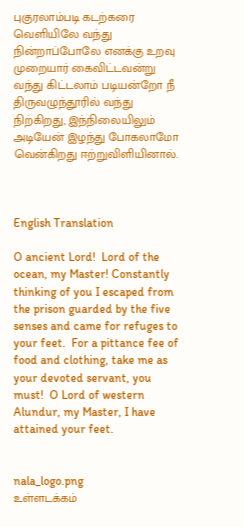புகுரலாம்படி கடற்கரை வெளியிலே வந்து நின்றாப்போலே எனக்கு உறவு முறையார் கைவிட்டவன்று  வந்து கிட்டலாம் படியன்றோ நீ திருவழுந்தூரில் வந்து நிற்கிறது, இந்நிலையிலும் அடியேன் இழந்து போகலாமோ வென்கிறது ஈற்றுவிளியினால்.



English Translation

O ancient Lord!  Lord of the ocean, my Master! Constantly thinking of you I escaped from the prison guarded by the five senses and came for refuges to your feet.  For a pittance fee of food and clothing, take me as your devoted servant, you must!  O Lord of western Alundur, my Master, I have attained your feet.


nala_logo.png
உள்ளடக்கம்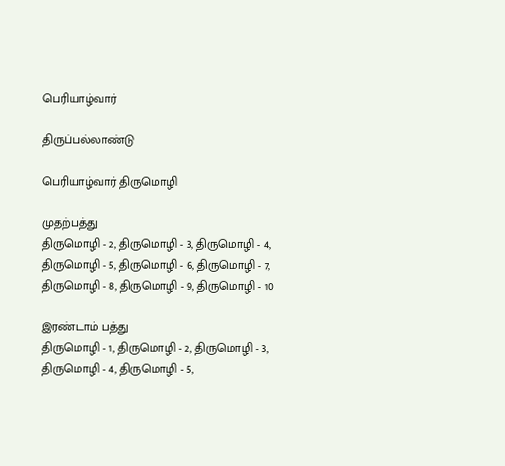பெரியாழ்வார்

திருப்பல்லாண்டு

பெரியாழ்வார் திருமொழி

முதற்பத்து
திருமொழி - 2, திருமொழி - 3, திருமொழி - 4,
திருமொழி - 5, திருமொழி - 6, திருமொழி - 7,
திருமொழி - 8, திருமொழி - 9, திருமொழி - 10

இரண்டாம் பத்து
திருமொழி - 1, திருமொழி - 2, திருமொழி - 3,
திருமொழி - 4, திருமொழி - 5,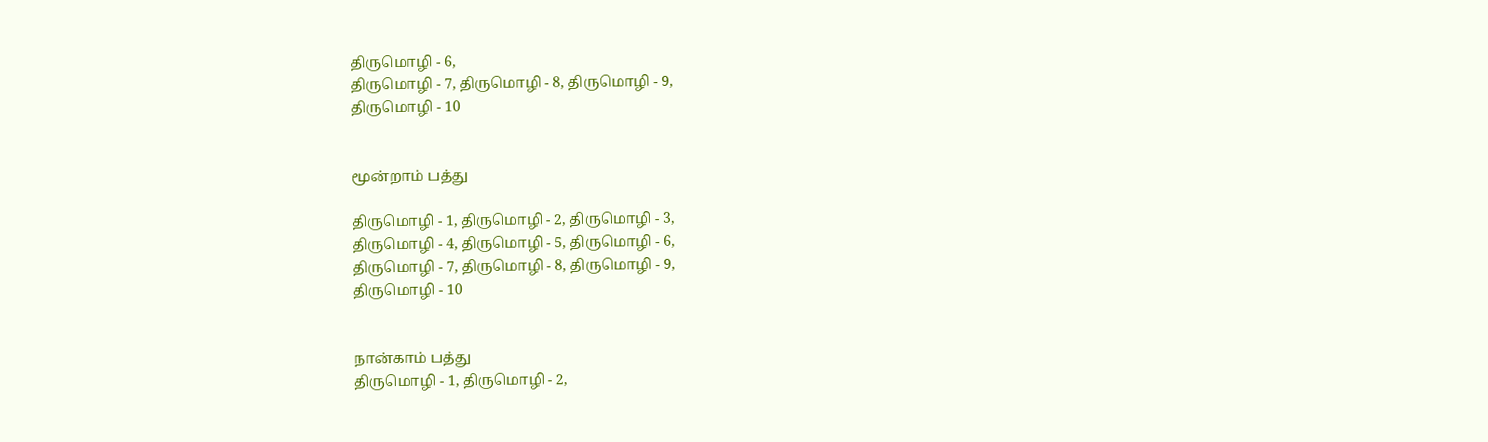திருமொழி - 6,
திருமொழி - 7, திருமொழி - 8, திருமொழி - 9,
திருமொழி - 10


மூன்றாம் பத்து

திருமொழி - 1, திருமொழி - 2, திருமொழி - 3,
திருமொழி - 4, திருமொழி - 5, திருமொழி - 6,
திருமொழி - 7, திருமொழி - 8, திருமொழி - 9,
திருமொழி - 10


நான்காம் பத்து
திருமொழி - 1, திருமொழி - 2,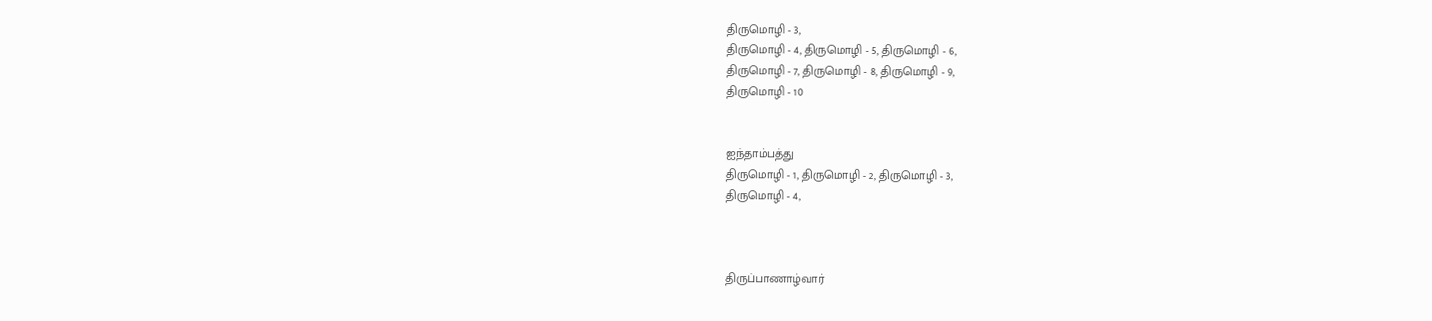திருமொழி - 3,
திருமொழி - 4, திருமொழி - 5, திருமொழி - 6,
திருமொழி - 7, திருமொழி - 8, திருமொழி - 9,
திருமொழி - 10


ஐந்தாம்பத்து
திருமொழி - 1, திருமொழி - 2, திருமொழி - 3,
திருமொழி - 4,



திருப்பாணாழ்வார்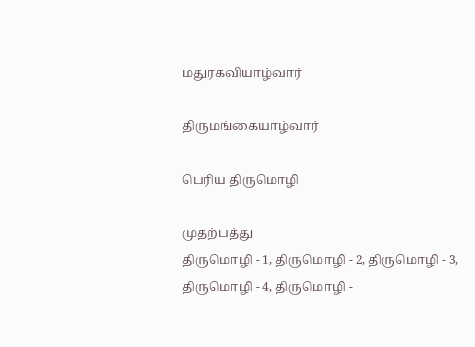மதுரகவியாழ்வார்

திருமங்கையாழ்வார்

பெரிய திருமொழி

முதற்பத்து
திருமொழி - 1, திருமொழி - 2, திருமொழி - 3,
திருமொழி - 4, திருமொழி -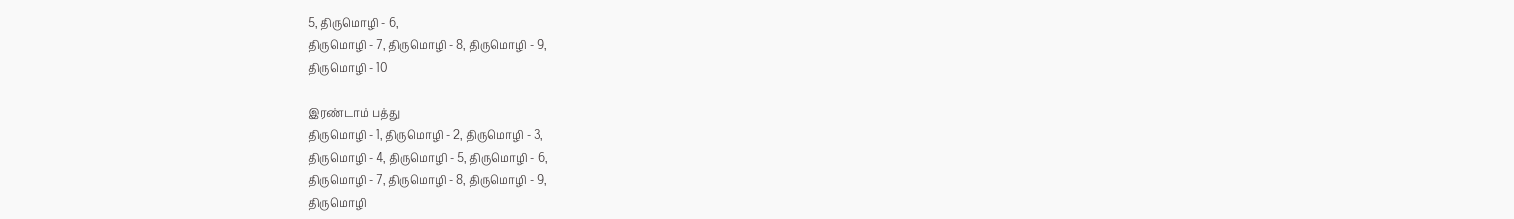5, திருமொழி - 6,
திருமொழி - 7, திருமொழி - 8, திருமொழி - 9,
திருமொழி - 10

இரண்டாம் பத்து
திருமொழி - 1, திருமொழி - 2, திருமொழி - 3,
திருமொழி - 4, திருமொழி - 5, திருமொழி - 6,
திருமொழி - 7, திருமொழி - 8, திருமொழி - 9,
திருமொழி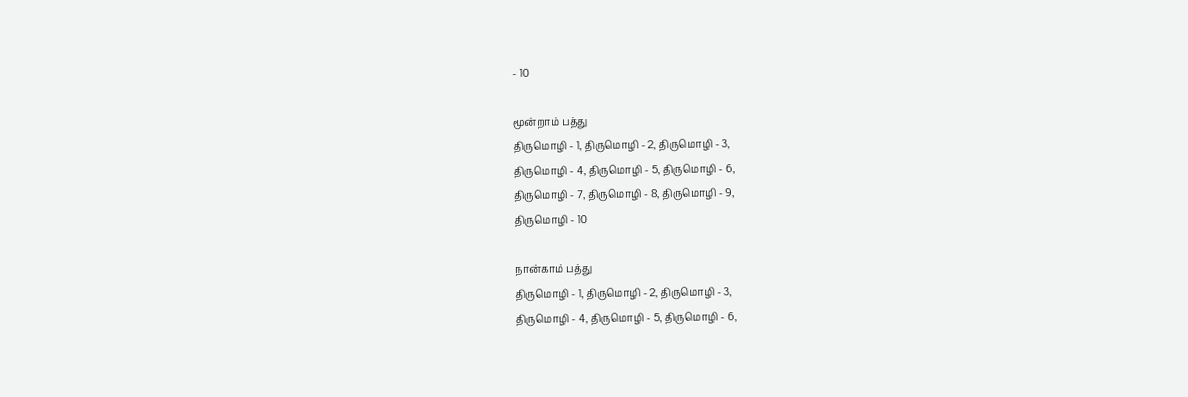- 10

மூன்றாம் பத்து
திருமொழி - 1, திருமொழி - 2, திருமொழி - 3,
திருமொழி - 4, திருமொழி - 5, திருமொழி - 6,
திருமொழி - 7, திருமொழி - 8, திருமொழி - 9,
திருமொழி - 10

நான்காம் பத்து
திருமொழி - 1, திருமொழி - 2, திருமொழி - 3,
திருமொழி - 4, திருமொழி - 5, திருமொழி - 6,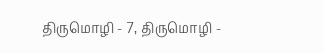திருமொழி - 7, திருமொழி -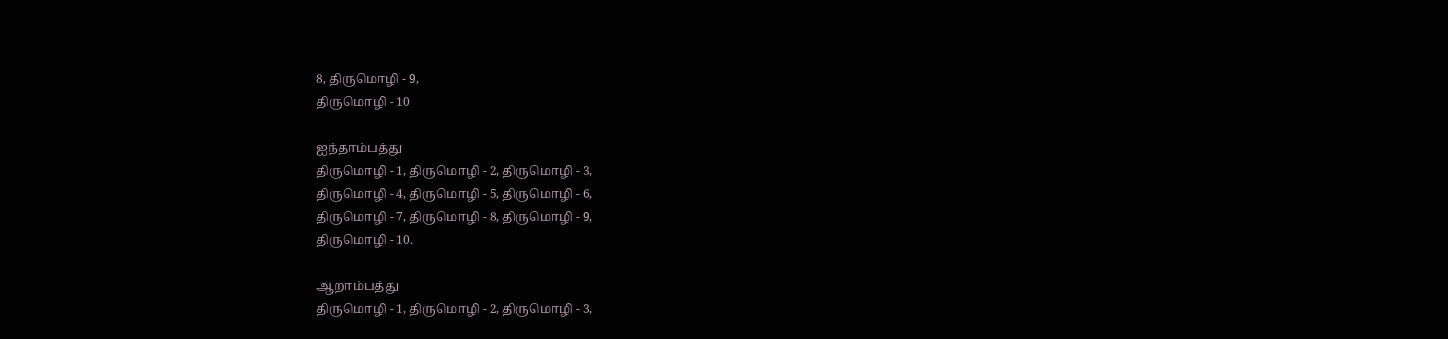8, திருமொழி - 9,
திருமொழி - 10

ஐந்தாம்பத்து
திருமொழி - 1, திருமொழி - 2, திருமொழி - 3,
திருமொழி - 4, திருமொழி - 5, திருமொழி - 6,
திருமொழி - 7, திருமொழி - 8, திருமொழி - 9,
திருமொழி - 10.

ஆறாம்பத்து
திருமொழி - 1, திருமொழி - 2, திருமொழி - 3,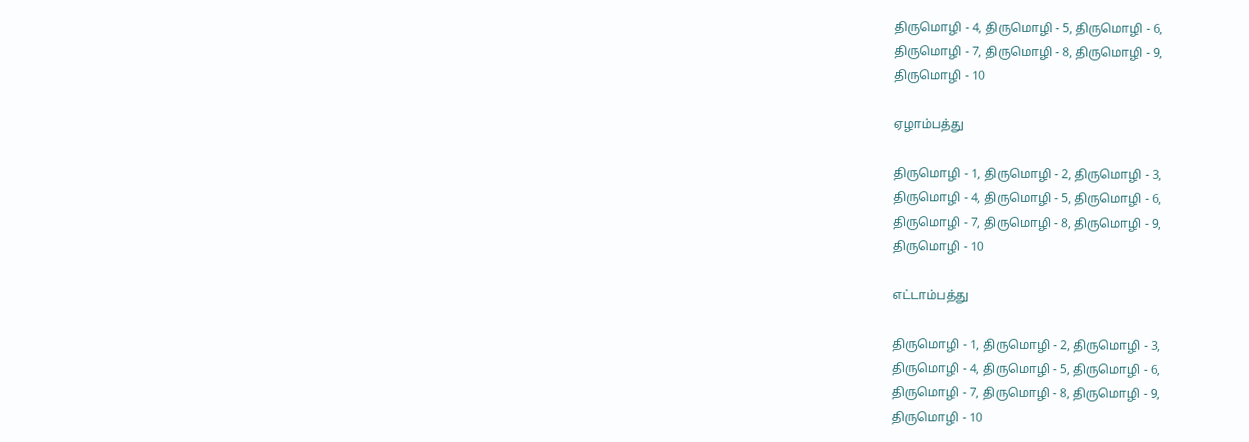திருமொழி - 4, திருமொழி - 5, திருமொழி - 6,
திருமொழி - 7, திருமொழி - 8, திருமொழி - 9,
திருமொழி - 10

ஏழாம்பத்து

திருமொழி - 1, திருமொழி - 2, திருமொழி - 3,
திருமொழி - 4, திருமொழி - 5, திருமொழி - 6,
திருமொழி - 7, திருமொழி - 8, திருமொழி - 9,
திருமொழி - 10

எட்டாம்பத்து

திருமொழி - 1, திருமொழி - 2, திருமொழி - 3,
திருமொழி - 4, திருமொழி - 5, திருமொழி - 6,
திருமொழி - 7, திருமொழி - 8, திருமொழி - 9,
திருமொழி - 10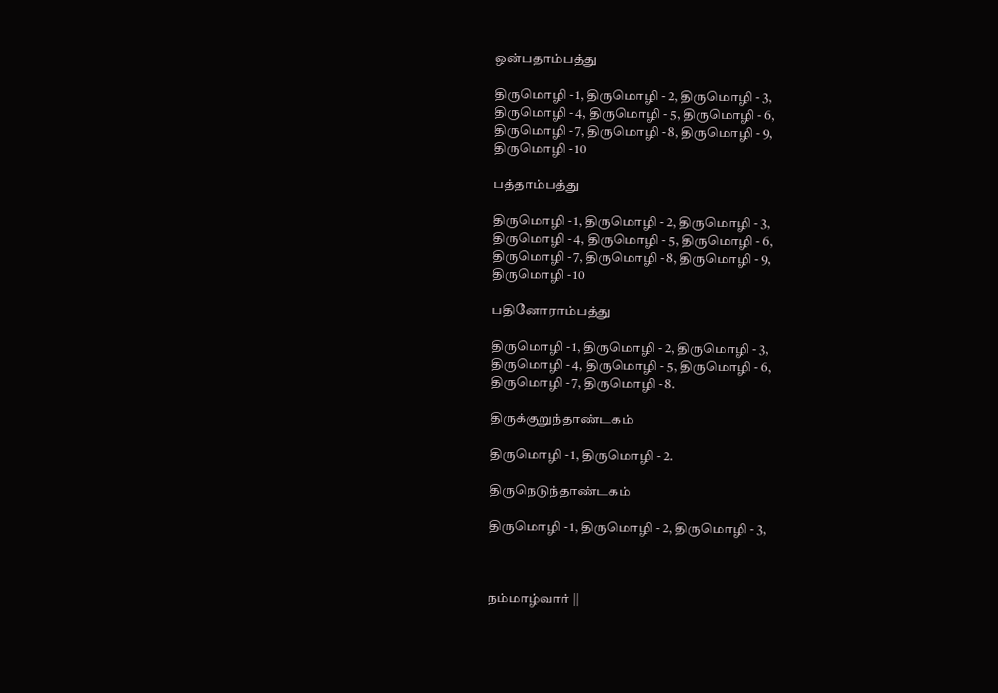ஒன்பதாம்பத்து

திருமொழி - 1, திருமொழி - 2, திருமொழி - 3,
திருமொழி - 4, திருமொழி - 5, திருமொழி - 6,
திருமொழி - 7, திருமொழி - 8, திருமொழி - 9,
திருமொழி - 10

பத்தாம்பத்து

திருமொழி - 1, திருமொழி - 2, திருமொழி - 3,
திருமொழி - 4, திருமொழி - 5, திருமொழி - 6,
திருமொழி - 7, திருமொழி - 8, திருமொழி - 9,
திருமொழி - 10

பதினோராம்பத்து

திருமொழி - 1, திருமொழி - 2, திருமொழி - 3,
திருமொழி - 4, திருமொழி - 5, திருமொழி - 6,
திருமொழி - 7, திருமொழி - 8.

திருக்குறுந்தாண்டகம்

திருமொழி - 1, திருமொழி - 2.

திருநெடுந்தாண்டகம்

திருமொழி - 1, திருமொழி - 2, திருமொழி - 3,



நம்மாழ்வார் ||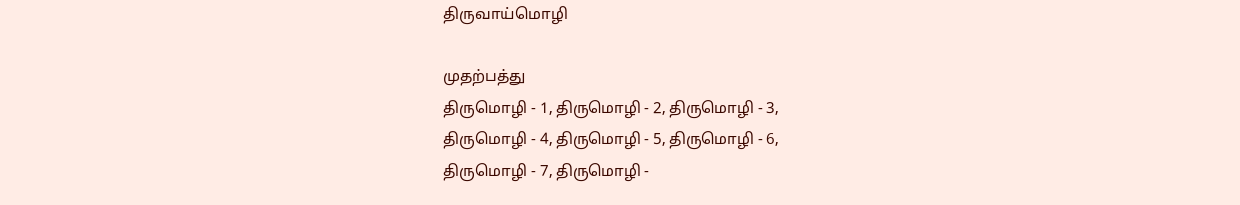திருவாய்மொழி

முதற்பத்து
திருமொழி - 1, திருமொழி - 2, திருமொழி - 3,
திருமொழி - 4, திருமொழி - 5, திருமொழி - 6,
திருமொழி - 7, திருமொழி -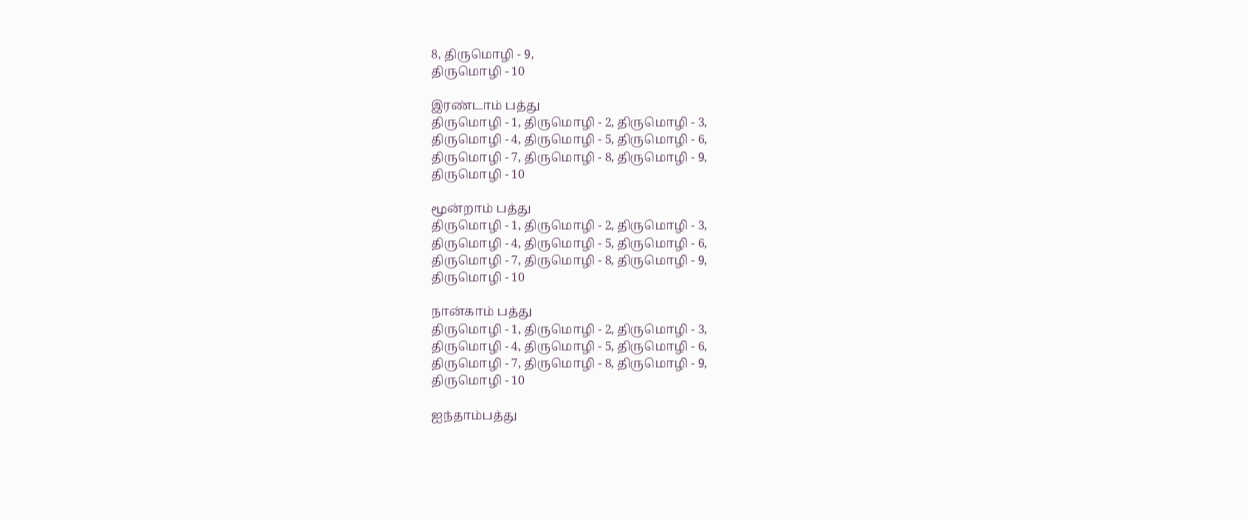8, திருமொழி - 9,
திருமொழி - 10

இரண்டாம் பத்து
திருமொழி - 1, திருமொழி - 2, திருமொழி - 3,
திருமொழி - 4, திருமொழி - 5, திருமொழி - 6,
திருமொழி - 7, திருமொழி - 8, திருமொழி - 9,
திருமொழி - 10

மூன்றாம் பத்து
திருமொழி - 1, திருமொழி - 2, திருமொழி - 3,
திருமொழி - 4, திருமொழி - 5, திருமொழி - 6,
திருமொழி - 7, திருமொழி - 8, திருமொழி - 9,
திருமொழி - 10

நான்காம் பத்து
திருமொழி - 1, திருமொழி - 2, திருமொழி - 3,
திருமொழி - 4, திருமொழி - 5, திருமொழி - 6,
திருமொழி - 7, திருமொழி - 8, திருமொழி - 9,
திருமொழி - 10

ஐந்தாம்பத்து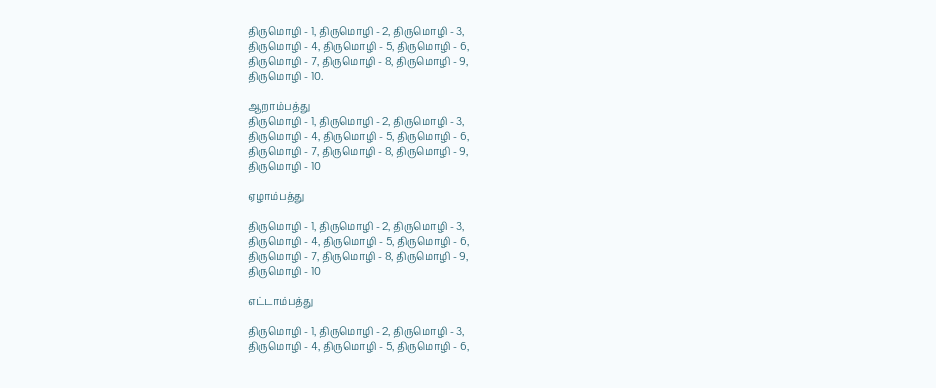திருமொழி - 1, திருமொழி - 2, திருமொழி - 3,
திருமொழி - 4, திருமொழி - 5, திருமொழி - 6,
திருமொழி - 7, திருமொழி - 8, திருமொழி - 9,
திருமொழி - 10.

ஆறாம்பத்து
திருமொழி - 1, திருமொழி - 2, திருமொழி - 3,
திருமொழி - 4, திருமொழி - 5, திருமொழி - 6,
திருமொழி - 7, திருமொழி - 8, திருமொழி - 9,
திருமொழி - 10

ஏழாம்பத்து

திருமொழி - 1, திருமொழி - 2, திருமொழி - 3,
திருமொழி - 4, திருமொழி - 5, திருமொழி - 6,
திருமொழி - 7, திருமொழி - 8, திருமொழி - 9,
திருமொழி - 10

எட்டாம்பத்து

திருமொழி - 1, திருமொழி - 2, திருமொழி - 3,
திருமொழி - 4, திருமொழி - 5, திருமொழி - 6,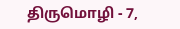திருமொழி - 7,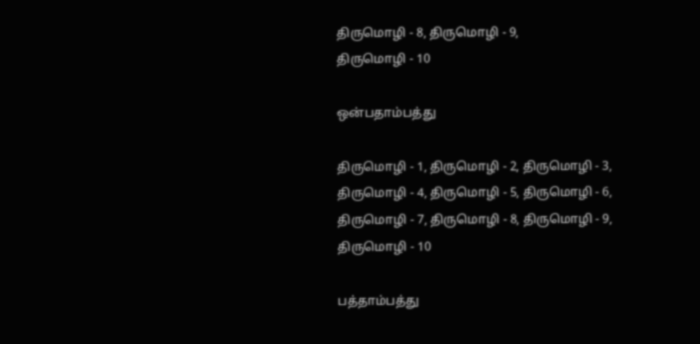திருமொழி - 8, திருமொழி - 9,
திருமொழி - 10

ஒன்பதாம்பத்து

திருமொழி - 1, திருமொழி - 2, திருமொழி - 3,
திருமொழி - 4, திருமொழி - 5, திருமொழி - 6,
திருமொழி - 7, திருமொழி - 8, திருமொழி - 9,
திருமொழி - 10

பத்தாம்பத்து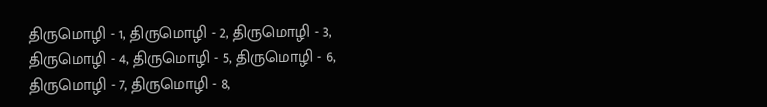திருமொழி - 1, திருமொழி - 2, திருமொழி - 3,
திருமொழி - 4, திருமொழி - 5, திருமொழி - 6,
திருமொழி - 7, திருமொழி - 8,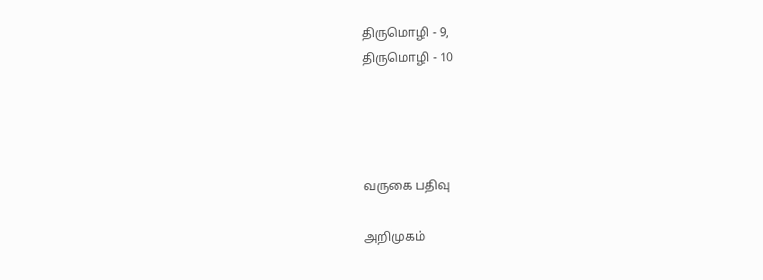திருமொழி - 9,
திருமொழி - 10




வருகை பதிவு

அறிமுகம்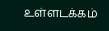உள்ளடக்கம்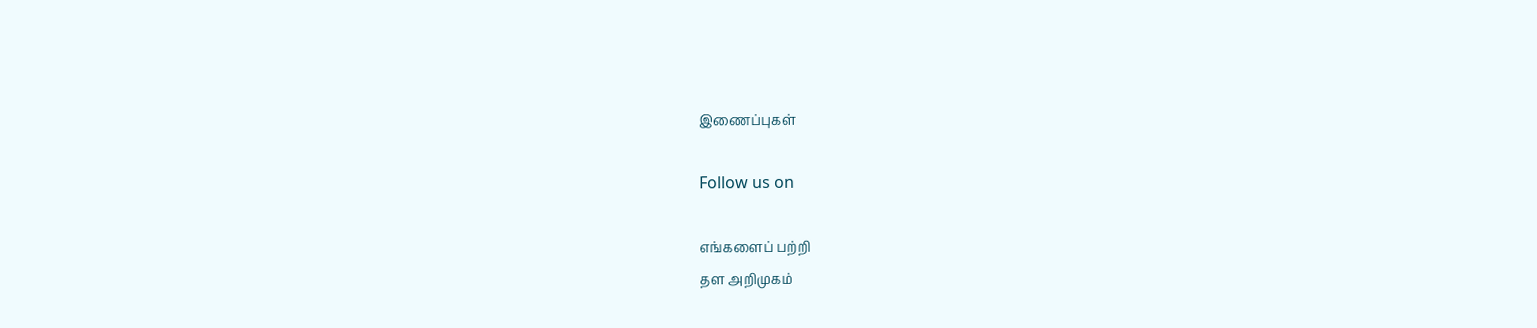இணைப்புகள்

Follow us on

எங்களைப் பற்றி
தள அறிமுகம்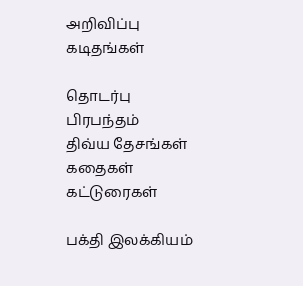அறிவிப்பு
கடிதங்கள்

தொடர்பு
பிரபந்தம்
திவ்ய தேசங்கள்
கதைகள்
கட்டுரைகள்

பக்தி இலக்கியம்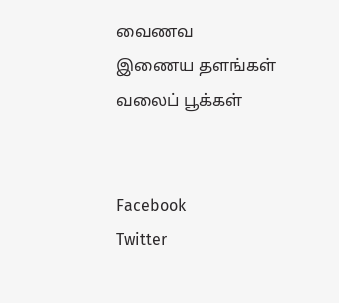வைணவ இணைய தளங்கள்
வலைப் பூக்கள்


Facebook
Twitter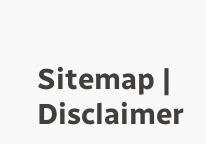Sitemap | Disclaimer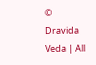© Dravida Veda | All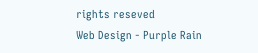rights reseved
Web Design - Purple Rain